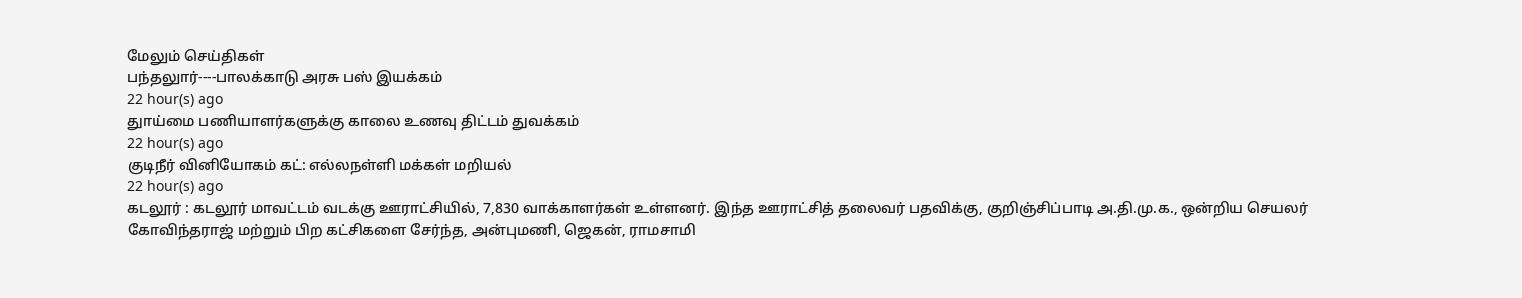மேலும் செய்திகள்
பந்தலுார்----பாலக்காடு அரசு பஸ் இயக்கம்
22 hour(s) ago
துாய்மை பணியாளர்களுக்கு காலை உணவு திட்டம் துவக்கம்
22 hour(s) ago
குடிநீர் வினியோகம் கட்: எல்லநள்ளி மக்கள் மறியல்
22 hour(s) ago
கடலூர் : கடலூர் மாவட்டம் வடக்கு ஊராட்சியில், 7,830 வாக்காளர்கள் உள்ளனர். இந்த ஊராட்சித் தலைவர் பதவிக்கு, குறிஞ்சிப்பாடி அ.தி.மு.க., ஒன்றிய செயலர் கோவிந்தராஜ் மற்றும் பிற கட்சிகளை சேர்ந்த, அன்புமணி, ஜெகன், ராமசாமி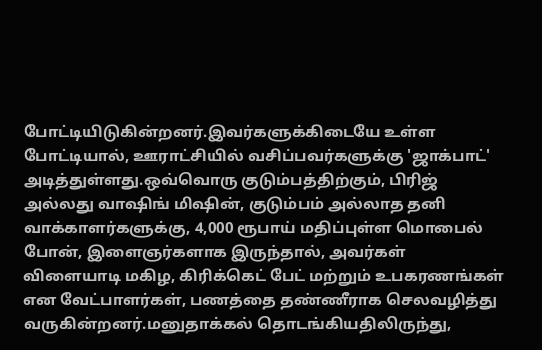போட்டியிடுகின்றனர்.இவர்களுக்கிடையே உள்ள போட்டியால், ஊராட்சியில் வசிப்பவர்களுக்கு 'ஜாக்பாட்' அடித்துள்ளது.ஒவ்வொரு குடும்பத்திற்கும், பிரிஜ் அல்லது வாஷிங் மிஷின், குடும்பம் அல்லாத தனி வாக்காளர்களுக்கு, 4,000 ரூபாய் மதிப்புள்ள மொபைல் போன், இளைஞர்களாக இருந்தால், அவர்கள் விளையாடி மகிழ, கிரிக்கெட் பேட் மற்றும் உபகரணங்கள் என வேட்பாளர்கள், பணத்தை தண்ணீராக செலவழித்து வருகின்றனர்.மனுதாக்கல் தொடங்கியதிலிருந்து,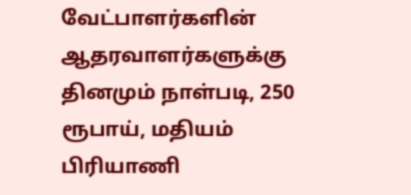வேட்பாளர்களின் ஆதரவாளர்களுக்கு தினமும் நாள்படி, 250 ரூபாய், மதியம் பிரியாணி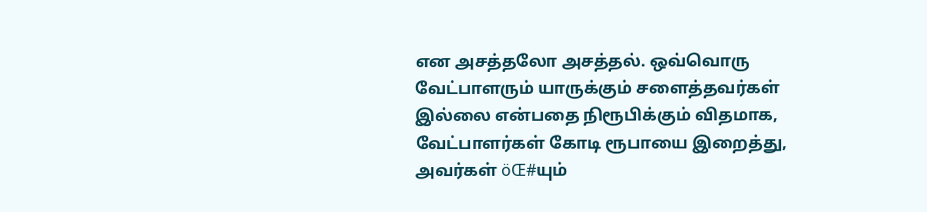என அசத்தலோ அசத்தல். ஒவ்வொரு வேட்பாளரும் யாருக்கும் சளைத்தவர்கள் இல்லை என்பதை நிரூபிக்கும் விதமாக, வேட்பாளர்கள் கோடி ரூபாயை இறைத்து, அவர்கள் öŒ#யும்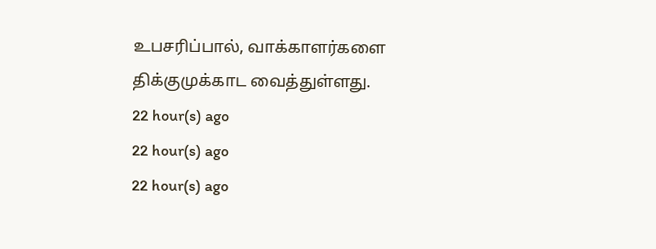உபசரிப்பால், வாக்காளர்களை திக்குமுக்காட வைத்துள்ளது.
22 hour(s) ago
22 hour(s) ago
22 hour(s) ago